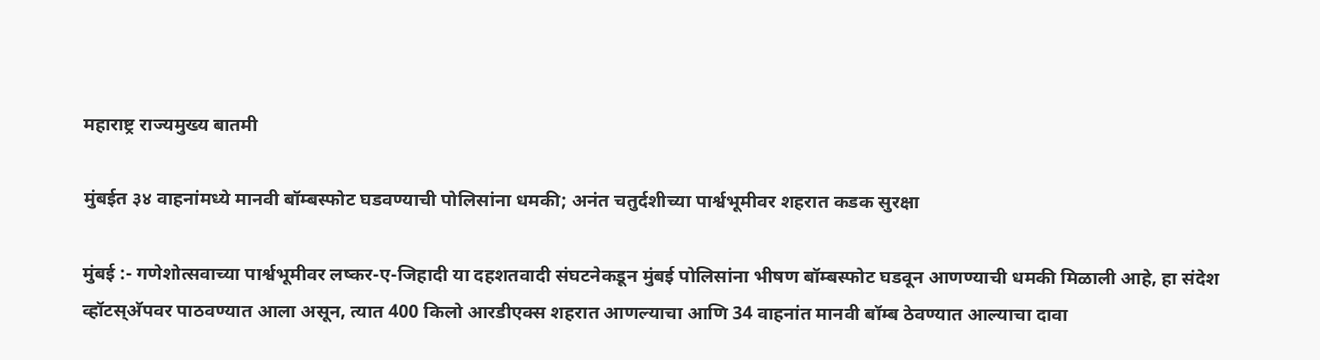महाराष्ट्र राज्यमुख्य बातमी

मुंबईत ३४ वाहनांमध्ये मानवी बॉम्बस्फोट घडवण्याची पोलिसांना धमकी; अनंत चतुर्दशीच्या पार्श्वभूमीवर शहरात कडक सुरक्षा

मुंबई :- गणेशोत्सवाच्या पार्श्वभूमीवर लष्कर-ए-जिहादी या दहशतवादी संघटनेकडून मुंबई पोलिसांना भीषण बॉम्बस्फोट घडवून आणण्याची धमकी मिळाली आहे, हा संदेश व्हॉटस्अ‍ॅपवर पाठवण्यात आला असून, त्यात 400 किलो आरडीएक्स शहरात आणल्याचा आणि 34 वाहनांत मानवी बॉम्ब ठेवण्यात आल्याचा दावा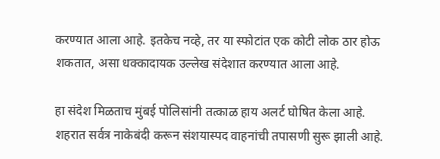करण्यात आला आहे. इतकेच नव्हे, तर या स्फोटांत एक कोटी लोक ठार होऊ शकतात, असा धक्कादायक उल्लेख संदेशात करण्यात आला आहे.

हा संदेश मिळताच मुंबई पोलिसांनी तत्काळ हाय अलर्ट घोषित केला आहे. शहरात सर्वत्र नाकेबंदी करून संशयास्पद वाहनांची तपासणी सुरू झाली आहे.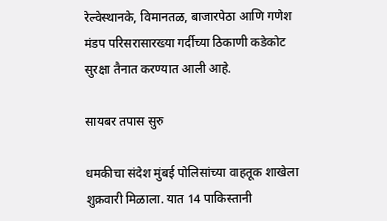रेल्वेस्थानके, विमानतळ, बाजारपेठा आणि गणेश मंडप परिसरासारख्या गर्दीच्या ठिकाणी कडेकोट सुरक्षा तैनात करण्यात आली आहे.

सायबर तपास सुरु

धमकीचा संदेश मुंबई पोलिसांच्या वाहतूक शाखेला शुक्रवारी मिळाला. यात 14 पाकिस्तानी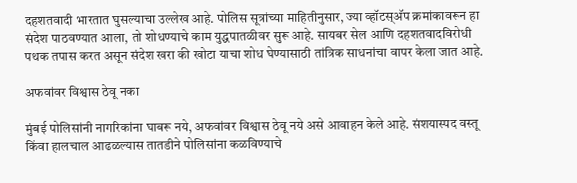दहशतवादी भारतात घुसल्याचा उल्लेख आहे. पोलिस सूत्रांच्या माहितीनुसार, ज्या व्हॉटस्अ‍ॅप क्रमांकावरून हा संदेश पाठवण्यात आला, तो शोधण्याचे काम युद्धपातळीवर सुरू आहे. सायबर सेल आणि दहशतवादविरोधी पथक तपास करत असून संदेश खरा की खोटा याचा शोध घेण्यासाठी तांत्रिक साधनांचा वापर केला जात आहे.

अफवांवर विश्वास ठेवू नका

मुंबई पोलिसांनी नागरिकांना घाबरू नये, अफवांवर विश्वास ठेवू नये असे आवाहन केले आहे. संशयास्पद वस्तू किंवा हालचाल आढळल्यास तातडीने पोलिसांना कळविण्याचे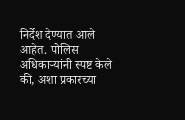निर्देश देण्यात आले आहेत. पोलिस अधिकाऱ्यांनी स्पष्ट केले की, अशा प्रकारच्या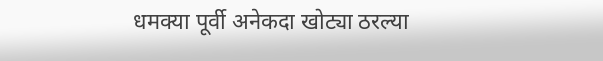धमक्या पूर्वी अनेकदा खोट्या ठरल्या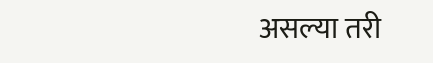असल्या तरी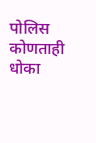पोलिस कोणताही धोका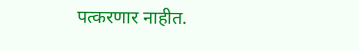पत्करणार नाहीत.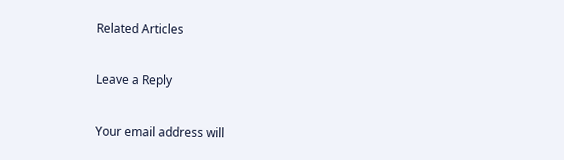Related Articles

Leave a Reply

Your email address will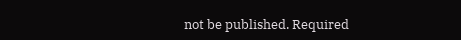not be published. Required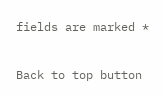fields are marked *

Back to top button